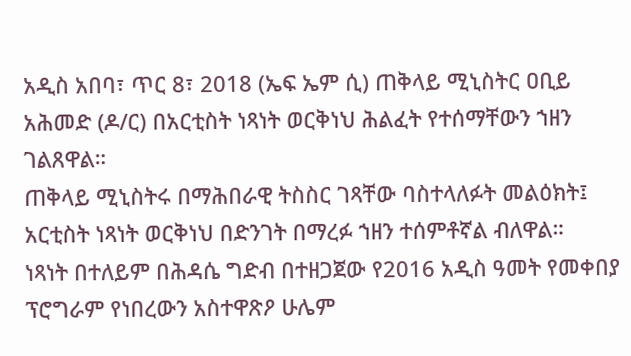አዲስ አበባ፣ ጥር 8፣ 2018 (ኤፍ ኤም ሲ) ጠቅላይ ሚኒስትር ዐቢይ አሕመድ (ዶ/ር) በአርቲስት ነጻነት ወርቅነህ ሕልፈት የተሰማቸውን ኀዘን ገልጸዋል።
ጠቅላይ ሚኒስትሩ በማሕበራዊ ትስስር ገጻቸው ባስተላለፉት መልዕክት፤ አርቲስት ነጻነት ወርቅነህ በድንገት በማረፉ ኀዘን ተሰምቶኛል ብለዋል።
ነጻነት በተለይም በሕዳሴ ግድብ በተዘጋጀው የ2016 አዲስ ዓመት የመቀበያ ፕሮግራም የነበረውን አስተዋጽዖ ሁሌም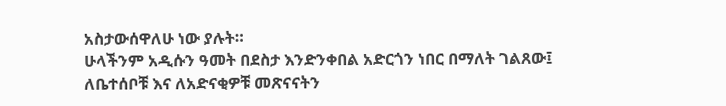አስታውሰዋለሁ ነው ያሉት።
ሁላችንም አዲሱን ዓመት በደስታ እንድንቀበል አድርጎን ነበር በማለት ገልጸው፤ ለቤተሰቦቹ እና ለአድናቂዎቹ መጽናናትን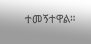ተመኝተዋል።